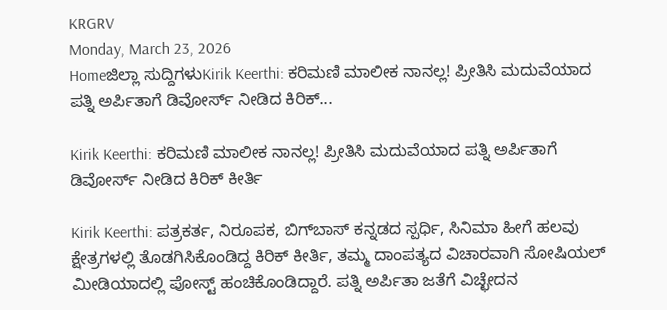KRGRV
Monday, March 23, 2026
Homeಜಿಲ್ಲಾ ಸುದ್ದಿಗಳುKirik Keerthi: ಕರಿಮಣಿ ಮಾಲೀಕ ನಾನಲ್ಲ! ಪ್ರೀತಿಸಿ ಮದುವೆಯಾದ ಪತ್ನಿ ಅರ್ಪಿತಾಗೆ ಡಿವೋರ್ಸ್‌ ನೀಡಿದ ಕಿರಿಕ್‌...

Kirik Keerthi: ಕರಿಮಣಿ ಮಾಲೀಕ ನಾನಲ್ಲ! ಪ್ರೀತಿಸಿ ಮದುವೆಯಾದ ಪತ್ನಿ ಅರ್ಪಿತಾಗೆ ಡಿವೋರ್ಸ್‌ ನೀಡಿದ ಕಿರಿಕ್‌ ಕೀರ್ತಿ

Kirik Keerthi: ಪತ್ರಕರ್ತ, ನಿರೂಪಕ, ಬಿಗ್‌ಬಾಸ್‌ ಕನ್ನಡದ ಸ್ಪರ್ಧಿ, ಸಿನಿಮಾ ಹೀಗೆ ಹಲವು ಕ್ಷೇತ್ರಗಳಲ್ಲಿ ತೊಡಗಿಸಿಕೊಂಡಿದ್ದ ಕಿರಿಕ್‌ ಕೀರ್ತಿ, ತಮ್ಮ ದಾಂಪತ್ಯದ ವಿಚಾರವಾಗಿ ಸೋಷಿಯಲ್‌ ಮೀಡಿಯಾದಲ್ಲಿ ಪೋಸ್ಟ್‌ ಹಂಚಿಕೊಂಡಿದ್ದಾರೆ. ಪತ್ನಿ ಅರ್ಪಿತಾ ಜತೆಗೆ ವಿಚ್ಛೇದನ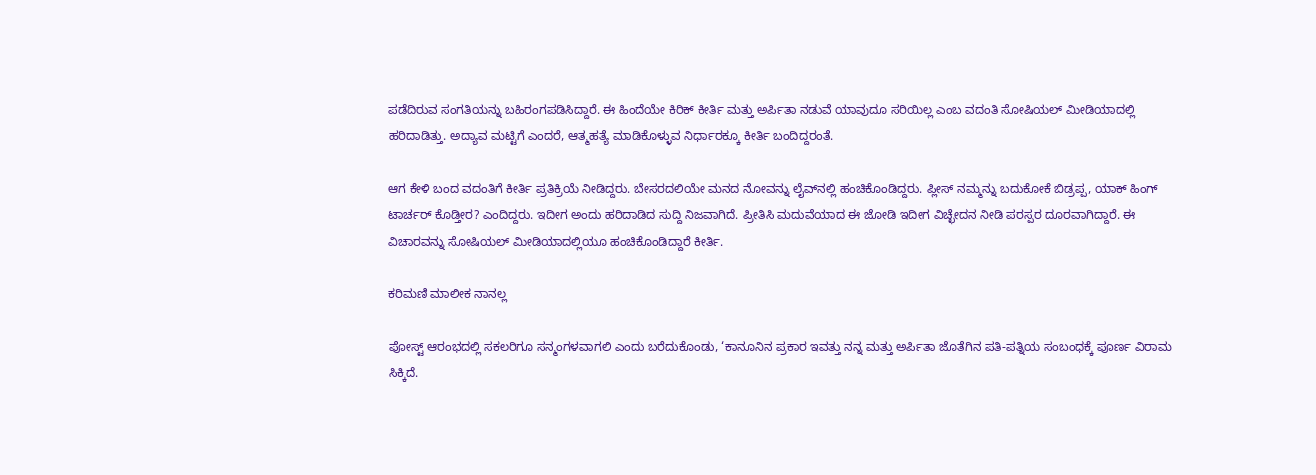ಪಡೆದಿರುವ ಸಂಗತಿಯನ್ನು ಬಹಿರಂಗಪಡಿಸಿದ್ದಾರೆ. ಈ ಹಿಂದೆಯೇ ಕಿರಿಕ್‌ ಕೀರ್ತಿ ಮತ್ತು ಅರ್ಪಿತಾ ನಡುವೆ ಯಾವುದೂ ಸರಿಯಿಲ್ಲ ಎಂಬ ವದಂತಿ ಸೋಷಿಯಲ್‌ ಮೀಡಿಯಾದಲ್ಲಿ ಹರಿದಾಡಿತ್ತು. ಅದ್ಯಾವ ಮಟ್ಟಿಗೆ ಎಂದರೆ, ಆತ್ಮಹತ್ಯೆ ಮಾಡಿಕೊಳ್ಳುವ ನಿರ್ಧಾರಕ್ಕೂ ಕೀರ್ತಿ ಬಂದಿದ್ದರಂತೆ.

ಆಗ ಕೇಳಿ ಬಂದ ವದಂತಿಗೆ ಕೀರ್ತಿ ಪ್ರತಿಕ್ರಿಯೆ ನೀಡಿದ್ದರು. ಬೇಸರದಲಿಯೇ ಮನದ ನೋವನ್ನು ಲೈವ್‌ನಲ್ಲಿ ಹಂಚಿಕೊಂಡಿದ್ದರು. ಪ್ಲೀಸ್‌ ನಮ್ಮನ್ನು ಬದುಕೋಕೆ ಬಿಡ್ರಪ್ಪ, ಯಾಕ್‌ ಹಿಂಗ್‌ ಟಾರ್ಚರ್‌ ಕೊಡ್ತೀರ? ಎಂದಿದ್ದರು. ಇದೀಗ ಅಂದು ಹರಿದಾಡಿದ ಸುದ್ದಿ ನಿಜವಾಗಿದೆ. ಪ್ರೀತಿಸಿ ಮದುವೆಯಾದ ಈ ಜೋಡಿ ಇದೀಗ ವಿಚ್ಛೇದನ ನೀಡಿ ಪರಸ್ಪರ ದೂರವಾಗಿದ್ದಾರೆ. ಈ ವಿಚಾರವನ್ನು ಸೋಷಿಯಲ್‌ ಮೀಡಿಯಾದಲ್ಲಿಯೂ ಹಂಚಿಕೊಂಡಿದ್ದಾರೆ ಕೀರ್ತಿ.

ಕರಿಮಣಿ ಮಾಲೀಕ ನಾನಲ್ಲ

ಪೋಸ್ಟ್‌ ಆರಂಭದಲ್ಲಿ ಸಕಲರಿಗೂ ಸನ್ಮಂಗಳವಾಗಲಿ ಎಂದು ಬರೆದುಕೊಂಡು, ‘ಕಾನೂನಿನ ಪ್ರಕಾರ ಇವತ್ತು ನನ್ನ ಮತ್ತು ಅರ್ಪಿತಾ ಜೊತೆಗಿನ ಪತಿ-ಪತ್ನಿಯ ಸಂಬಂಧಕ್ಕೆ ಪೂರ್ಣ ವಿರಾಮ ಸಿಕ್ಕಿದೆ.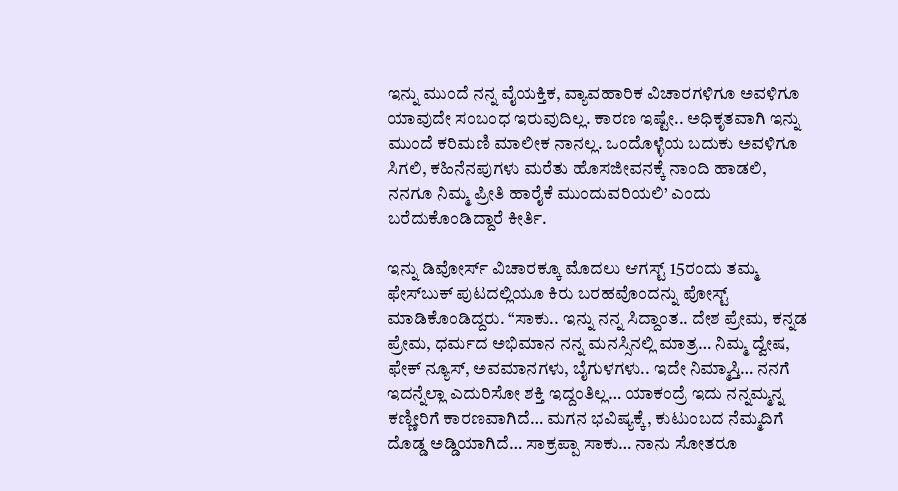ಇನ್ನು ಮುಂದೆ ನನ್ನ ವೈಯಕ್ತಿಕ, ವ್ಯಾವಹಾರಿಕ ವಿಚಾರಗಳಿಗೂ ಅವಳಿಗೂ ಯಾವುದೇ ಸಂಬಂಧ ಇರುವುದಿಲ್ಲ. ಕಾರಣ ಇಷ್ಟೇ.. ಅಧಿಕೃತವಾಗಿ ಇನ್ನು ಮುಂದೆ ಕರಿಮಣಿ ಮಾಲೀಕ ನಾನಲ್ಲ. ಒಂದೊಳ್ಳೆಯ ಬದುಕು ಅವಳಿಗೂ ಸಿಗಲಿ, ಕಹಿನೆನಪುಗಳು ಮರೆತು ಹೊಸಜೀವನಕ್ಕೆ ನಾಂದಿ ಹಾಡಲಿ, ನನಗೂ ನಿಮ್ಮ ಪ್ರೀತಿ ಹಾರೈಕೆ ಮುಂದುವರಿಯಲಿ’ ಎಂದು ಬರೆದುಕೊಂಡಿದ್ದಾರೆ ಕೀರ್ತಿ.

ಇನ್ನು ಡಿವೋರ್ಸ್‌ ವಿಚಾರಕ್ಕೂ ಮೊದಲು ಆಗಸ್ಟ್‌ 15ರಂದು ತಮ್ಮ ಫೇಸ್‌ಬುಕ್‌ ಪುಟದಲ್ಲಿಯೂ ಕಿರು ಬರಹವೊಂದನ್ನು ಪೋಸ್ಟ್‌ ಮಾಡಿಕೊಂಡಿದ್ದರು. “ಸಾಕು.. ಇನ್ನು ನನ್ನ ಸಿದ್ದಾಂತ.. ದೇಶ ಪ್ರೇಮ, ಕನ್ನಡ ಪ್ರೇಮ, ಧರ್ಮದ ಅಭಿಮಾನ ನನ್ನ ಮನಸ್ಸಿನಲ್ಲಿ ಮಾತ್ರ… ನಿಮ್ಮ ದ್ವೇಷ, ಫೇಕ್ ನ್ಯೂಸ್, ಅವಮಾನಗಳು, ಬೈಗುಳಗಳು.. ಇದೇ ನಿಮ್ಮಾಸ್ತಿ… ನನಗೆ ಇದನ್ನೆಲ್ಲಾ ಎದುರಿಸೋ ಶಕ್ತಿ ಇದ್ದಂತಿಲ್ಲ… ಯಾಕಂದ್ರೆ ಇದು ನನ್ನಮ್ಮನ್ನ ಕಣ್ಣೀರಿಗೆ ಕಾರಣವಾಗಿದೆ… ಮಗನ ಭವಿಷ್ಯಕ್ಕೆ, ಕುಟುಂಬದ ನೆಮ್ಮದಿಗೆ ದೊಡ್ಡ ಅಡ್ಡಿಯಾಗಿದೆ… ಸಾಕ್ರಪ್ಪಾ ಸಾಕು… ನಾನು ಸೋತರೂ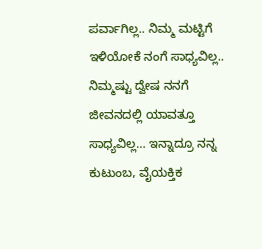ಪರ್ವಾಗಿಲ್ಲ.. ನಿಮ್ಮ ಮಟ್ಟಿಗೆ ಇಳಿಯೋಕೆ ನಂಗೆ ಸಾಧ್ಯವಿಲ್ಲ.. ನಿಮ್ಮಷ್ಟು ದ್ವೇಷ ನನಗೆ ಜೀವನದಲ್ಲಿ ಯಾವತ್ತೂ ಸಾಧ್ಯವಿಲ್ಲ… ಇನ್ನಾದ್ರೂ ನನ್ನ ಕುಟುಂಬ, ವೈಯಕ್ತಿಕ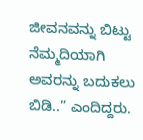ಜೀವನವನ್ನು ಬಿಟ್ಟು ನೆಮ್ಮದಿಯಾಗಿ ಅವರನ್ನು ಬದುಕಲು ಬಿಡಿ..” ಎಂದಿದ್ದರು.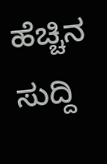ಹೆಚ್ಚಿನ ಸುದ್ದಿ